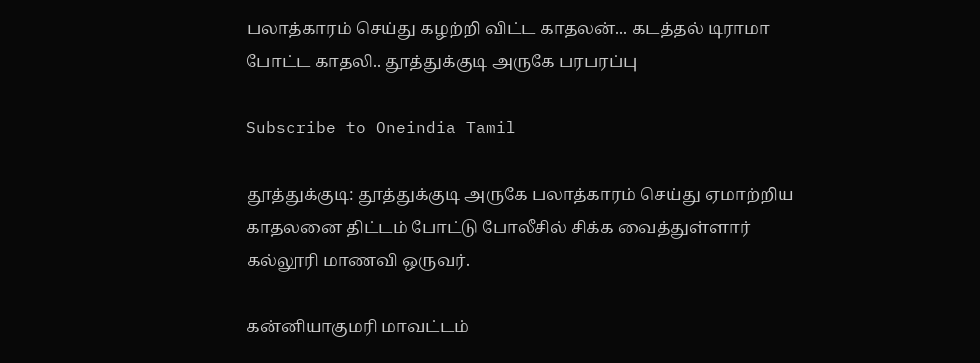பலாத்காரம் செய்து கழற்றி விட்ட காதலன்... கடத்தல் டிராமா போட்ட காதலி.. தூத்துக்குடி அருகே பரபரப்பு

Subscribe to Oneindia Tamil

தூத்துக்குடி: தூத்துக்குடி அருகே பலாத்காரம் செய்து ஏமாற்றிய காதலனை திட்டம் போட்டு போலீசில் சிக்க வைத்துள்ளார் கல்லூரி மாணவி ஒருவர்.

கன்னியாகுமரி மாவட்டம்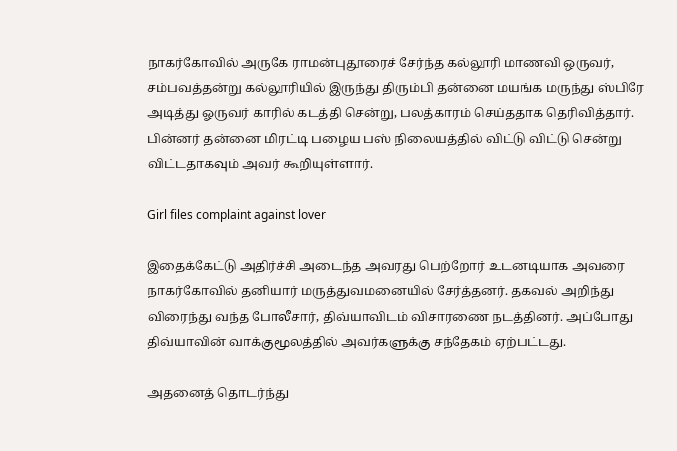நாகர்கோவில் அருகே ராமன்புதூரைச் சேர்ந்த கல்லூரி மாணவி ஒருவர், சம்பவத்தன்று கல்லூரியில் இருந்து திரும்பி தன்னை மயங்க மருந்து ஸ்பிரே அடித்து ஓருவர் காரில் கடத்தி சென்று, பலத்காரம் செய்ததாக தெரிவித்தார். பின்னர் தன்னை மிரட்டி பழைய பஸ் நிலையத்தில் விட்டு விட்டு சென்று விட்டதாகவும் அவர் கூறியுள்ளார்.

Girl files complaint against lover

இதைக்கேட்டு அதிர்ச்சி அடைந்த அவரது பெற்றோர் உடனடியாக அவரை நாகர்கோவில் தனியார் மருத்துவமனையில் சேர்த்தனர். தகவல் அறிந்து விரைந்து வந்த போலீசார், திவ்யாவிடம் விசாரணை நடத்தினர். அப்போது திவ்யாவின் வாக்குமூலத்தில் அவர்களுக்கு சந்தேகம் ஏற்பட்டது.

அதனைத் தொடர்ந்து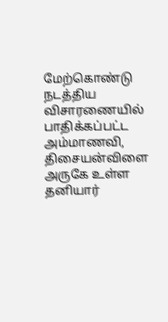மேற்கொண்டு நடத்திய விசாரணையில் பாதிக்கப்பட்ட அம்மாணவி, திசையன்விளை அருகே உள்ள தனியார்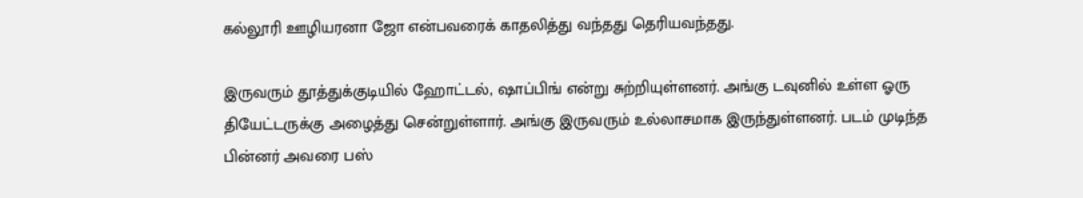கல்லூரி ஊழியரனா ஜோ என்பவரைக் காதலித்து வந்தது தெரியவந்தது.

இருவரும் தூத்துக்குடியில் ஹோட்டல், ஷாப்பிங் என்று சுற்றியுள்ளனர். அங்கு டவுனில் உள்ள ஓரு தியேட்டருக்கு அழைத்து சென்றுள்ளார். அங்கு இருவரும் உல்லாசமாக இருந்துள்ளனர். படம் முடிந்த பின்னர் அவரை பஸ்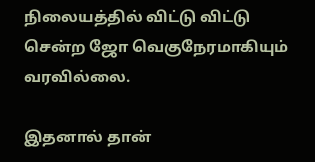நிலையத்தில் விட்டு விட்டு சென்ற ஜோ வெகுநேரமாகியும் வரவில்லை.

இதனால் தான்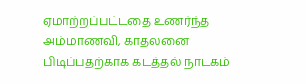ஏமாற்றப்பட்டதை உணர்ந்த அம்மாணவி, காதலனை பிடிப்பதற்காக கடத்தல் நாடகம்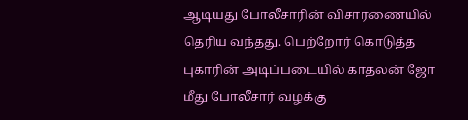ஆடியது போலீசாரின் விசாரணையில் தெரிய வந்தது. பெற்றோர் கொடுத்த புகாரின் அடிப்படையில் காதலன் ஜோ மீது போலீசார் வழக்கு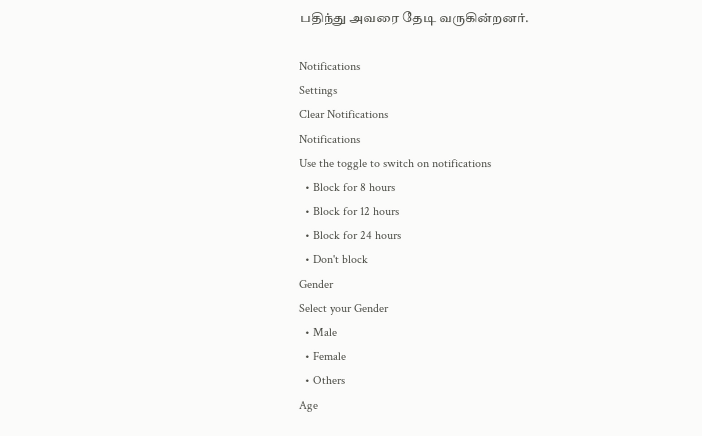பதிந்து அவரை தேடி வருகின்றனர்.

Notifications
Settings
Clear Notifications
Notifications
Use the toggle to switch on notifications
  • Block for 8 hours
  • Block for 12 hours
  • Block for 24 hours
  • Don't block
Gender
Select your Gender
  • Male
  • Female
  • Others
Age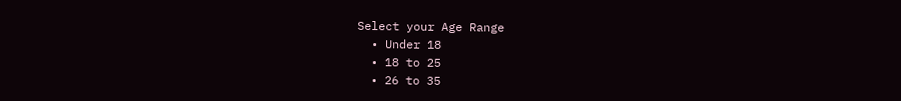Select your Age Range
  • Under 18
  • 18 to 25
  • 26 to 35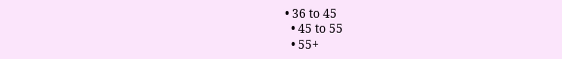• 36 to 45
  • 45 to 55
  • 55+